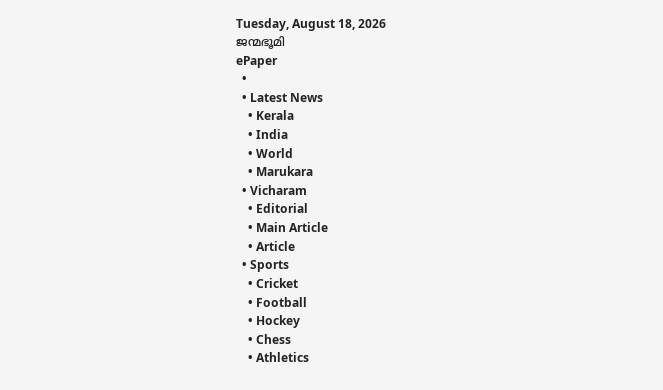Tuesday, August 18, 2026
ജന്മഭൂമി
ePaper
  •
  • Latest News
    • Kerala
    • India
    • World
    • Marukara
  • Vicharam
    • Editorial
    • Main Article
    • Article
  • Sports
    • Cricket
    • Football
    • Hockey
    • Chess
    • Athletics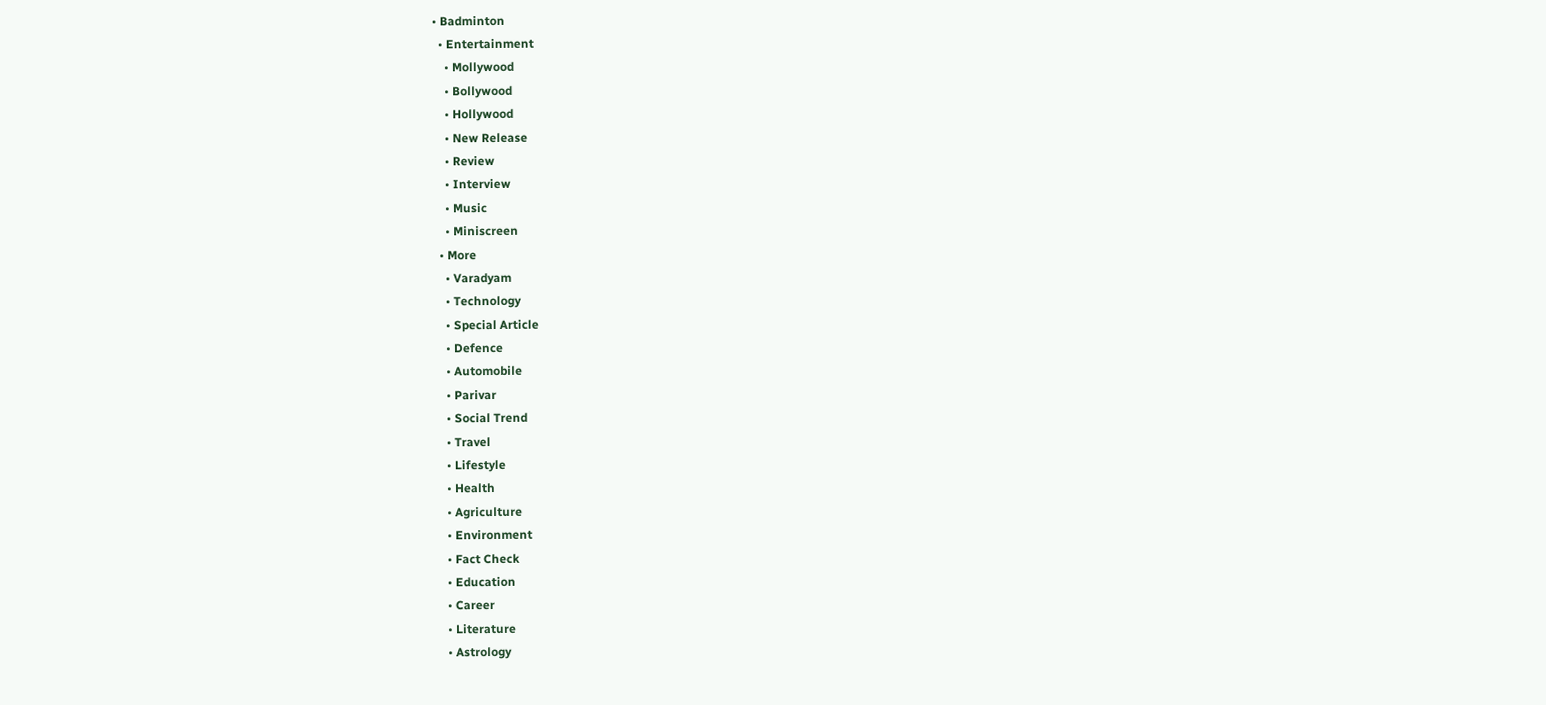• Badminton
  • Entertainment
    • Mollywood
    • Bollywood
    • Hollywood
    • New Release
    • Review
    • Interview
    • Music
    • Miniscreen
  • More
    • Varadyam
    • Technology
    • Special Article
    • Defence
    • Automobile
    • Parivar
    • Social Trend
    • Travel
    • Lifestyle
    • Health
    • Agriculture
    • Environment
    • Fact Check
    • Education
    • Career
    • Literature
    • Astrology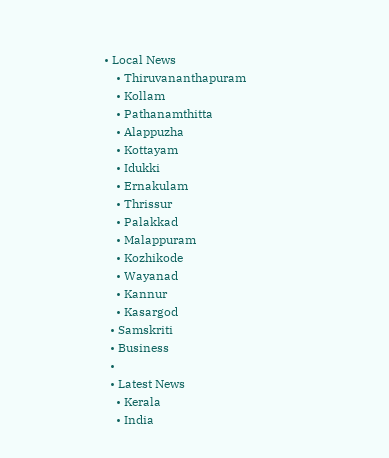• Local News
    • Thiruvananthapuram
    • Kollam
    • Pathanamthitta
    • Alappuzha
    • Kottayam
    • Idukki
    • Ernakulam
    • Thrissur
    • Palakkad
    • Malappuram
    • Kozhikode
    • Wayanad
    • Kannur
    • Kasargod
  • Samskriti
  • Business
  •
  • Latest News
    • Kerala
    • India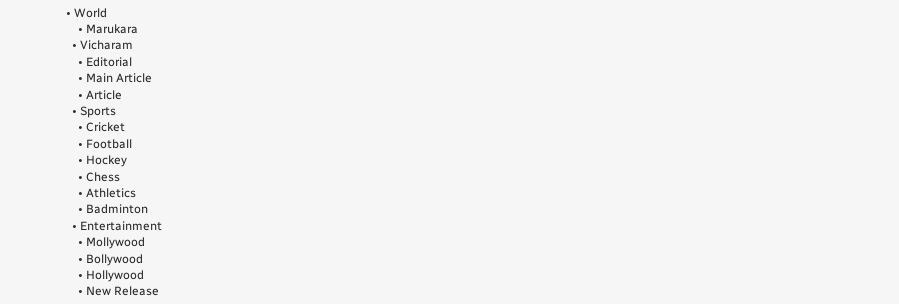• World
    • Marukara
  • Vicharam
    • Editorial
    • Main Article
    • Article
  • Sports
    • Cricket
    • Football
    • Hockey
    • Chess
    • Athletics
    • Badminton
  • Entertainment
    • Mollywood
    • Bollywood
    • Hollywood
    • New Release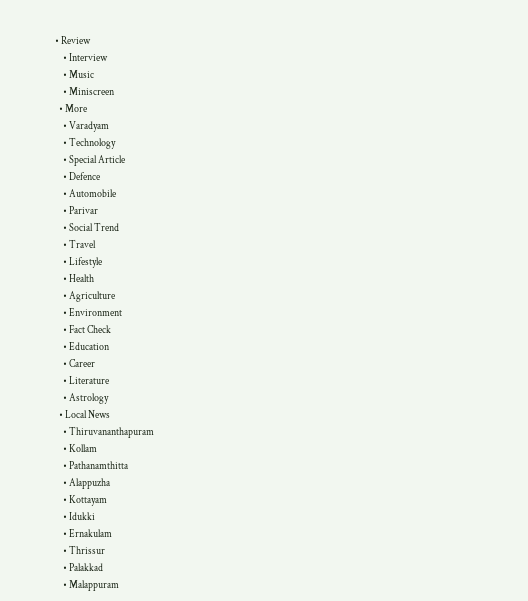• Review
    • Interview
    • Music
    • Miniscreen
  • More
    • Varadyam
    • Technology
    • Special Article
    • Defence
    • Automobile
    • Parivar
    • Social Trend
    • Travel
    • Lifestyle
    • Health
    • Agriculture
    • Environment
    • Fact Check
    • Education
    • Career
    • Literature
    • Astrology
  • Local News
    • Thiruvananthapuram
    • Kollam
    • Pathanamthitta
    • Alappuzha
    • Kottayam
    • Idukki
    • Ernakulam
    • Thrissur
    • Palakkad
    • Malappuram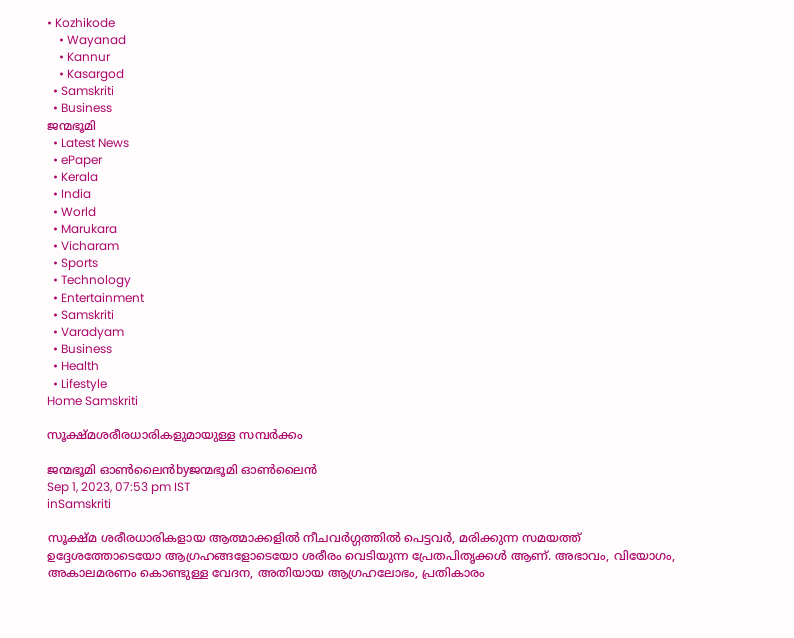• Kozhikode
    • Wayanad
    • Kannur
    • Kasargod
  • Samskriti
  • Business
ജന്മഭൂമി
  • Latest News
  • ePaper
  • Kerala
  • India
  • World
  • Marukara
  • Vicharam
  • Sports
  • Technology
  • Entertainment
  • Samskriti
  • Varadyam
  • Business
  • Health
  • Lifestyle
Home Samskriti

സൂക്ഷ്മശരീരധാരികളുമായുള്ള സമ്പര്‍ക്കം

ജന്മഭൂമി ഓണ്‍ലൈന്‍byജന്മഭൂമി ഓണ്‍ലൈന്‍
Sep 1, 2023, 07:53 pm IST
inSamskriti

സൂക്ഷ്മ ശരീരധാരികളായ ആത്മാക്കളില്‍ നീചവര്‍ഗ്ഗത്തില്‍ പെട്ടവര്‍, മരിക്കുന്ന സമയത്ത് ഉദ്ദേശത്തോടെയോ ആഗ്രഹങ്ങളോടെയോ ശരീരം വെടിയുന്ന പ്രേതപിതൃക്കള്‍ ആണ്. അഭാവം, വിയോഗം, അകാലമരണം കൊണ്ടുള്ള വേദന, അതിയായ ആഗ്രഹലോഭം, പ്രതികാരം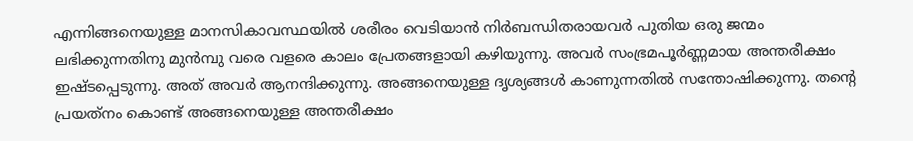എന്നിങ്ങനെയുള്ള മാനസികാവസ്ഥയില്‍ ശരീരം വെടിയാന്‍ നിര്‍ബന്ധിതരായവര്‍ പുതിയ ഒരു ജന്മം ലഭിക്കുന്നതിനു മുന്‍മ്പു വരെ വളരെ കാലം പ്രേതങ്ങളായി കഴിയുന്നു. അവര്‍ സംഭ്രമപൂര്‍ണ്ണമായ അന്തരീക്ഷം ഇഷ്ടപ്പെടുന്നു. അത് അവര്‍ ആനന്ദിക്കുന്നു. അങ്ങനെയുള്ള ദൃശ്യങ്ങള്‍ കാണുന്നതില്‍ സന്തോഷിക്കുന്നു. തന്റെ പ്രയത്‌നം കൊണ്ട് അങ്ങനെയുള്ള അന്തരീക്ഷം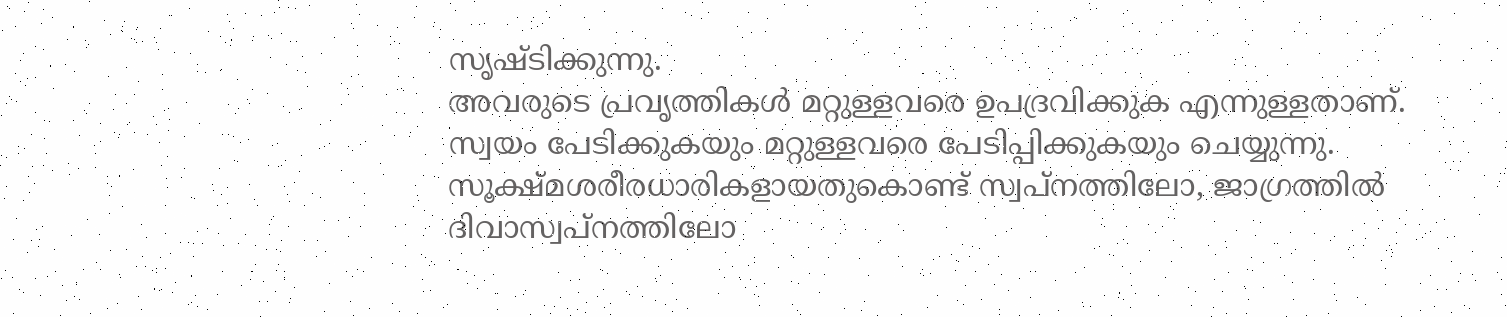സൃഷ്ടിക്കുന്നു.
അവരുടെ പ്രവൃത്തികള്‍ മറ്റുള്ളവരെ ഉപദ്രവിക്കുക എന്നുള്ളതാണ്. സ്വയം പേടിക്കുകയും മറ്റുള്ളവരെ പേടിപ്പിക്കുകയും ചെയ്യുന്നു. സൂക്ഷ്മശരീരധാരികളായതുകൊണ്ട് സ്വപ്‌നത്തിലോ, ജാഗ്രത്തില്‍ ദിവാസ്വപ്‌നത്തിലോ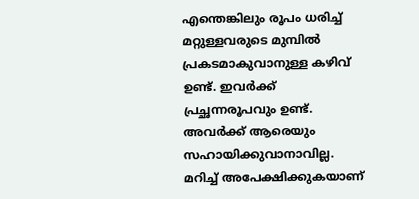എന്തെങ്കിലും രൂപം ധരിച്ച് മറ്റുള്ളവരുടെ മുമ്പില്‍ പ്രകടമാകുവാനുള്ള കഴിവ് ഉണ്ട്. ഇവര്‍ക്ക് പ്രച്ഛന്നരൂപവും ഉണ്ട്. അവര്‍ക്ക് ആരെയും സഹായിക്കുവാനാവില്ല. മറിച്ച് അപേക്ഷിക്കുകയാണ്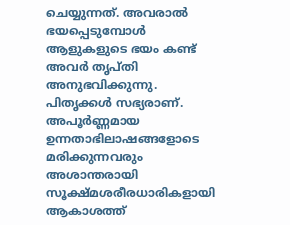ചെയ്യുന്നത്. അവരാല്‍ ഭയപ്പെടുമ്പോള്‍ ആളുകളുടെ ഭയം കണ്ട് അവര്‍ തൃപ്തി അനുഭവിക്കുന്നു.
പിതൃക്കള്‍ സഭ്യരാണ്. അപൂര്‍ണ്ണമായ ഉന്നതാഭിലാഷങ്ങളോടെ മരിക്കുന്നവരും അശാന്തരായി സൂക്ഷ്മശരീരധാരികളായി ആകാശത്ത്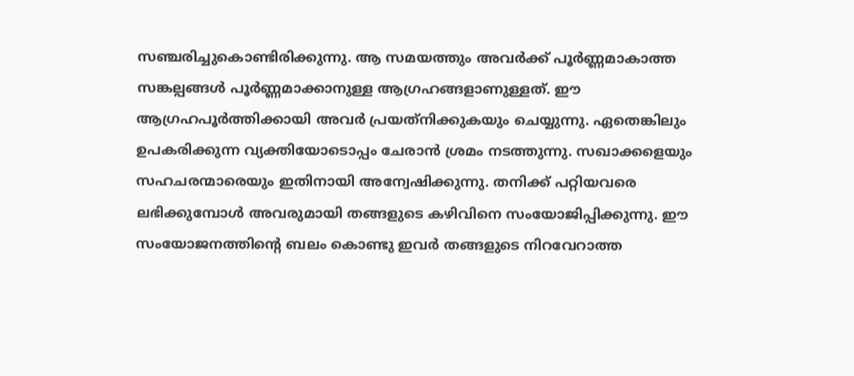സഞ്ചരിച്ചുകൊണ്ടിരിക്കുന്നു. ആ സമയത്തും അവര്‍ക്ക് പൂര്‍ണ്ണമാകാത്ത സങ്കല്പങ്ങള്‍ പൂര്‍ണ്ണമാക്കാനുള്ള ആഗ്രഹങ്ങളാണുള്ളത്. ഈ ആഗ്രഹപൂര്‍ത്തിക്കായി അവര്‍ പ്രയത്‌നിക്കുകയും ചെയ്യുന്നു. ഏതെങ്കിലും ഉപകരിക്കുന്ന വ്യക്തിയോടൊപ്പം ചേരാന്‍ ശ്രമം നടത്തുന്നു. സഖാക്കളെയും സഹചരന്മാരെയും ഇതിനായി അന്വേഷിക്കുന്നു. തനിക്ക് പറ്റിയവരെ ലഭിക്കുമ്പോള്‍ അവരുമായി തങ്ങളുടെ കഴിവിനെ സംയോജിപ്പിക്കുന്നു. ഈ സംയോജനത്തിന്റെ ബലം കൊണ്ടു ഇവര്‍ തങ്ങളുടെ നിറവേറാത്ത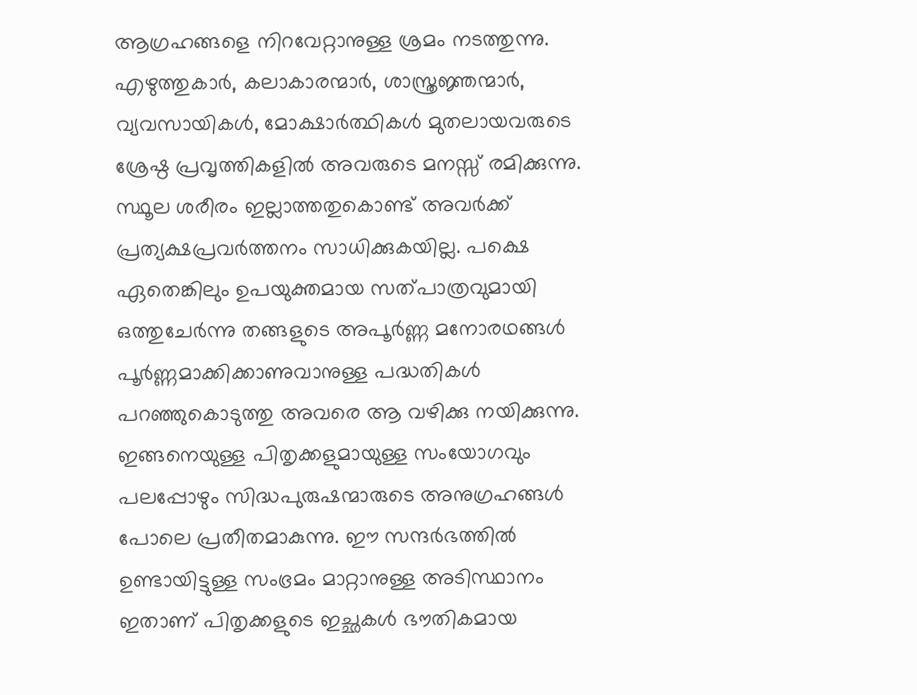ആഗ്രഹങ്ങളെ നിറവേറ്റാനുള്ള ശ്രമം നടത്തുന്നു. എഴുത്തുകാര്‍, കലാകാരന്മാര്‍, ശാസ്ത്രജ്ഞന്മാര്‍, വ്യവസായികള്‍, മോക്ഷാര്‍ത്ഥികള്‍ മുതലായവരുടെ ശ്രേഷ്ഠ പ്രവൃത്തികളില്‍ അവരുടെ മനസ്സ് രമിക്കുന്നു. സ്ഥൂല ശരീരം ഇല്ലാത്തതുകൊണ്ട് അവര്‍ക്ക് പ്രത്യക്ഷപ്രവര്‍ത്തനം സാധിക്കുകയില്ല. പക്ഷെ ഏതെങ്കിലും ഉപയുക്തമായ സത്പാത്രവുമായി ഒത്തുചേര്‍ന്നു തങ്ങളുടെ അപൂര്‍ണ്ണ മനോരഥങ്ങള്‍ പൂര്‍ണ്ണമാക്കിക്കാണുവാനുള്ള പദ്ധതികള്‍ പറഞ്ഞുകൊടുത്തു അവരെ ആ വഴിക്കു നയിക്കുന്നു.
ഇങ്ങനെയുള്ള പിതൃക്കളുമായുള്ള സംയോഗവും പലപ്പോഴും സിദ്ധപുരുഷന്മാരുടെ അനുഗ്രഹങ്ങള്‍ പോലെ പ്രതീതമാകുന്നു. ഈ സന്ദര്‍ഭത്തില്‍ ഉണ്ടായിട്ടുള്ള സംഭ്രമം മാറ്റാനുള്ള അടിസ്ഥാനം ഇതാണ് പിതൃക്കളുടെ ഇച്ഛകള്‍ ഭൗതികമായ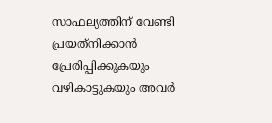സാഫല്യത്തിന് വേണ്ടി പ്രയത്‌നിക്കാന്‍ പ്രേരിപ്പിക്കുകയും വഴികാട്ടുകയും അവര്‍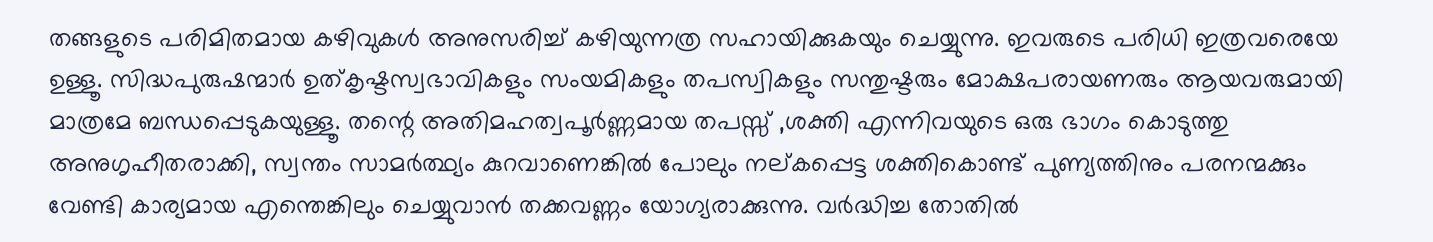തങ്ങളുടെ പരിമിതമായ കഴിവുകള്‍ അനുസരിച്ച് കഴിയുന്നത്ര സഹായിക്കുകയും ചെയ്യുന്നു. ഇവരുടെ പരിധി ഇത്രവരെയേ ഉള്ളൂ. സിദ്ധപുരുഷന്മാര്‍ ഉത്കൃഷ്ടസ്വഭാവികളും സംയമികളും തപസ്വികളും സന്തുഷ്ടരും മോക്ഷപരായണരും ആയവരുമായി മാത്രമേ ബന്ധപ്പെടുകയുള്ളൂ. തന്റെ അതിമഹത്വപൂര്‍ണ്ണമായ തപസ്സ് ,ശക്തി എന്നിവയുടെ ഒരു ഭാഗം കൊടുത്തു അനുഗൃഹീതരാക്കി, സ്വന്തം സാമര്‍ത്ഥ്യം കുറവാണെങ്കില്‍ പോലും നല്കപ്പെട്ട ശക്തികൊണ്ട് പുണ്യത്തിനും പരനന്മക്കും വേണ്ടി കാര്യമായ എന്തെങ്കിലും ചെയ്യുവാന്‍ തക്കവണ്ണം യോഗ്യരാക്കുന്നു. വര്‍ദ്ധിച്ച തോതില്‍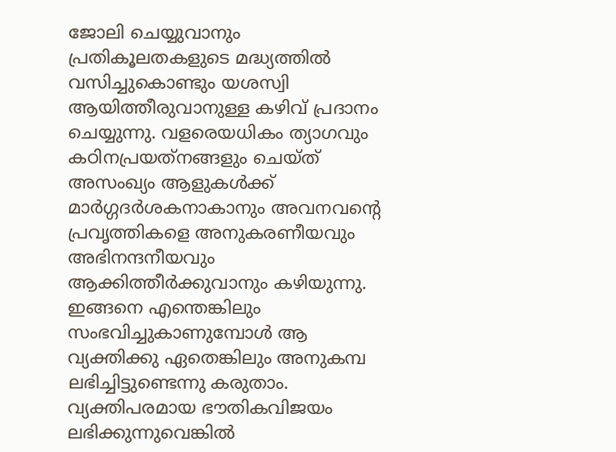ജോലി ചെയ്യുവാനും പ്രതികൂലതകളുടെ മദ്ധ്യത്തില്‍ വസിച്ചുകൊണ്ടും യശസ്വി ആയിത്തീരുവാനുള്ള കഴിവ് പ്രദാനം ചെയ്യുന്നു. വളരെയധികം ത്യാഗവും കഠിനപ്രയത്‌നങ്ങളും ചെയ്ത് അസംഖ്യം ആളുകള്‍ക്ക് മാര്‍ഗ്ഗദര്‍ശകനാകാനും അവനവന്റെ പ്രവൃത്തികളെ അനുകരണീയവും അഭിനന്ദനീയവും ആക്കിത്തീര്‍ക്കുവാനും കഴിയുന്നു. ഇങ്ങനെ എന്തെങ്കിലും സംഭവിച്ചുകാണുമ്പോള്‍ ആ വ്യക്തിക്കു ഏതെങ്കിലും അനുകമ്പ ലഭിച്ചിട്ടുണ്ടെന്നു കരുതാം. വ്യക്തിപരമായ ഭൗതികവിജയം ലഭിക്കുന്നുവെങ്കില്‍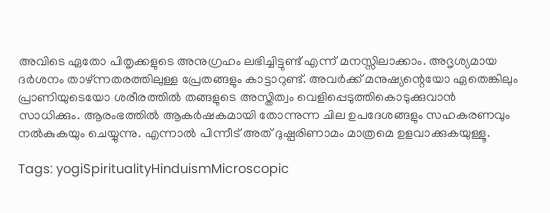അവിടെ ഏതോ പിതൃക്കളുടെ അനുഗ്രഹം ലഭിച്ചിട്ടുണ്ട് എന്ന് മനസ്സിലാക്കാം. അദൃശ്യമായ ദര്‍ശനം താഴ്ന്നതരത്തിലുള്ള പ്രേതങ്ങളും കാട്ടാറുണ്ട്. അവര്‍ക്ക് മനുഷ്യന്റെയോ ഏതെങ്കിലും പ്രാണിയുടെയോ ശരീരത്തില്‍ തങ്ങളുടെ അസ്തിത്വം വെളിപ്പെടുത്തികൊടുക്കുവാന്‍ സാധിക്കും. ആരംഭത്തില്‍ ആകര്‍ഷകമായി തോന്നുന്ന ചില ഉപദേശങ്ങളും സഹകരണവും നല്‍കുകയും ചെയ്യുന്നു. എന്നാല്‍ പിന്നീട് അത് ദുഷ്പരിണാമം മാത്രമെ ഉളവാക്കുകയുള്ളൂ.

Tags: yogiSpiritualityHinduismMicroscopic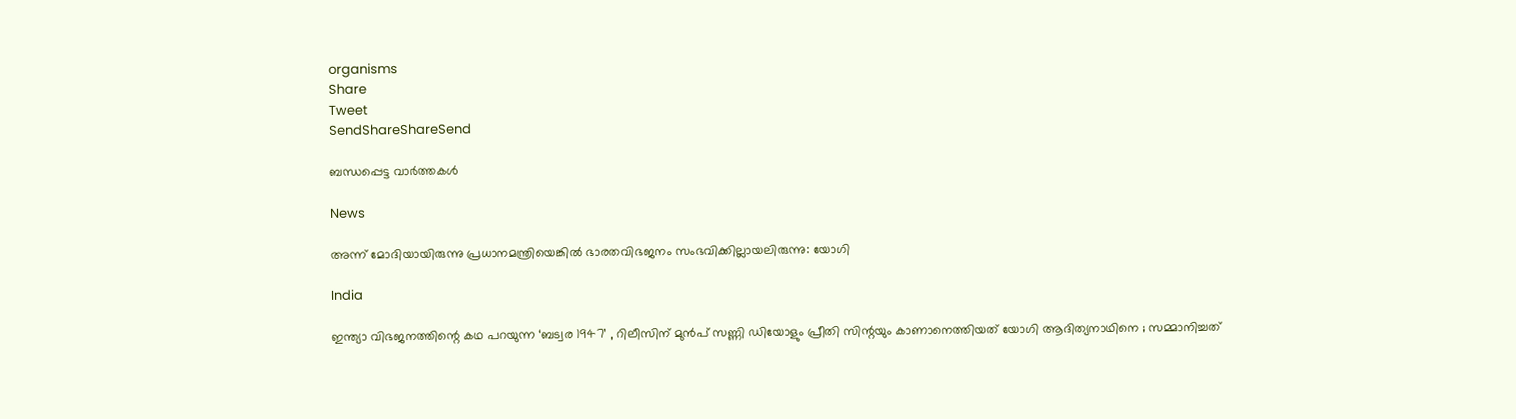organisms
Share
Tweet
SendShareShareSend

ബന്ധപ്പെട്ട വാര്‍ത്തകള്‍

News

അന്ന് മോദിയായിരുന്നു പ്രധാനമന്ത്രിയെങ്കിൽ ഭാരതവിഭജനം സംഭവിക്കില്ലായലിരുന്നു: യോഗി

India

ഇന്ത്യാ വിഭജനത്തിന്റെ കഥ പറയുന്ന ‘ബട്വര 1947’ , റിലീസിന് മുൻപ് സണ്ണി ഡിയോളും പ്രീതി സിന്റയും കാണാനെത്തിയത് യോഗി ആദിത്യനാഥിനെ ; സമ്മാനിച്ചത്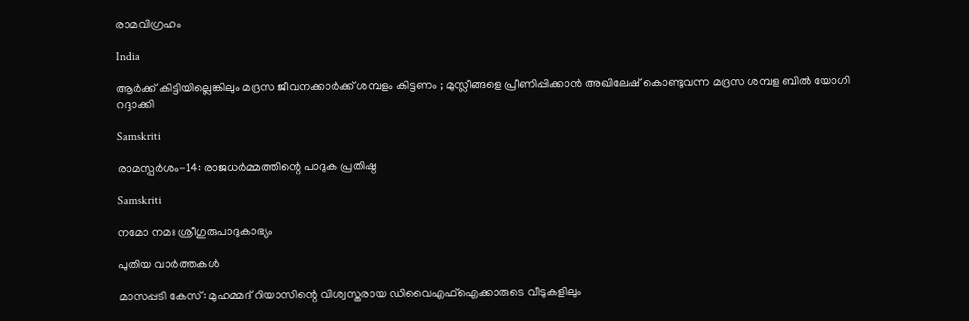രാമവിഗ്രഹം

India

ആർക്ക് കിട്ടിയില്ലെങ്കിലും മദ്രസ ജീവനക്കാർക്ക് ശമ്പളം കിട്ടണം ; മുസ്ലീങ്ങളെ പ്രീണിപ്പിക്കാൻ അഖിലേഷ് കൊണ്ടുവന്ന മദ്രസ ശമ്പള ബിൽ യോഗി റദ്ദാക്കി

Samskriti

രാമസ്പര്‍ശം-14: രാജധര്‍മ്മത്തിന്റെ പാദുക പ്രതിഷ്ഠ

Samskriti

നമോ നമഃ ശ്രീഗുരുപാദുകാഭ്യം

പുതിയ വാര്‍ത്തകള്‍

മാസപ്പടി കേസ്: മുഹമ്മദ് റിയാസിന്റെ വിശ്വസ്തരായ ഡിവൈഎഫ്ഐക്കാരുടെ വീടുകളിലും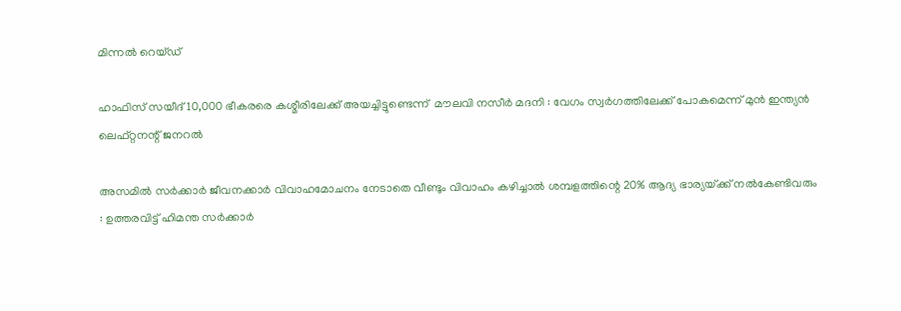മിന്നൽ റെയ്ഡ്‌

ഹാഫിസ് സയീദ് 10,000 ഭീകരരെ കശ്മീരിലേക്ക് അയച്ചിട്ടുണ്ടെന്ന്  മൗലവി നസീർ മദനി : വേഗം സ്വർഗത്തിലേക്ക് പോകമെന്ന് മുൻ ഇന്ത്യൻ ലെഫ്റ്റനന്റ് ജനറൽ

അസമിൽ സർക്കാർ ജീവനക്കാർ വിവാഹമോചനം നേടാതെ വീണ്ടും വിവാഹം കഴിച്ചാൽ ശമ്പളത്തിന്റെ 20% ആദ്യ ഭാര്യയ്‌ക്ക് നൽകേണ്ടിവരും : ഉത്തരവിട്ട് ഹിമന്ത സർക്കാർ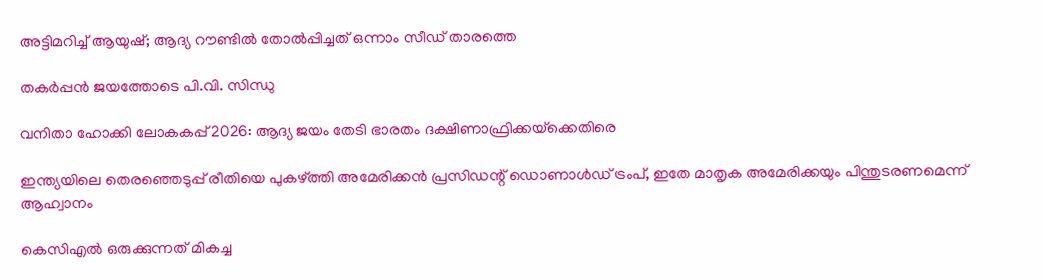അട്ടിമറിച്ച് ആയുഷ്; ആദ്യ റൗണ്ടില്‍ തോല്‍പ്പിച്ചത് ഒന്നാം സീഡ് താരത്തെ

തകര്‍പ്പന്‍ ജയത്തോടെ പി.വി. സിന്ധു

വനിതാ ഹോക്കി ലോകകപ്പ് 2026: ആദ്യ ജയം തേടി ഭാരതം ദക്ഷിണാഫ്രിക്കയ്‌ക്കെതിരെ

ഇന്ത്യയിലെ തെരഞ്ഞെടുപ്പ് രീതിയെ പുകഴ്‌ത്തി അമേരിക്കൻ പ്രസിഡന്റ് ഡൊണാൾഡ് ട്രംപ്, ഇതേ മാതൃക അമേരിക്കയും പിന്തുടരണമെന്ന് ആഹ്വാനം

കെസിഎല്‍ ഒരുക്കുന്നത് മികച്ച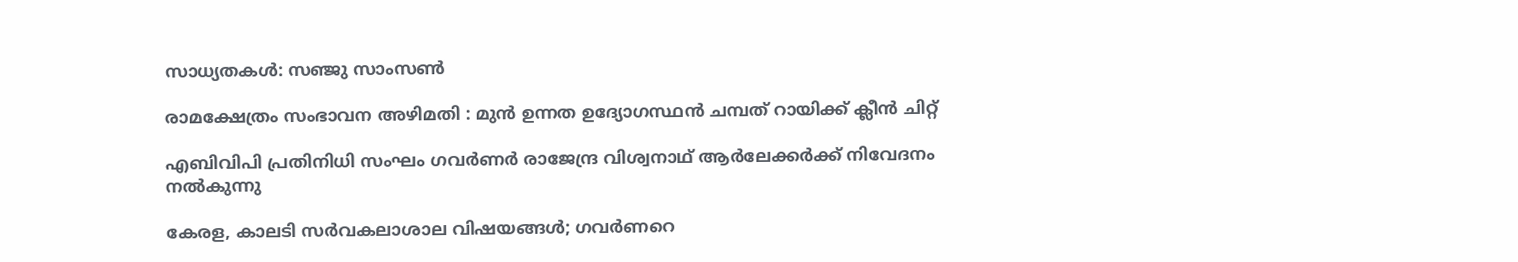സാധ്യതകള്‍: സഞ്ജു സാംസണ്‍

രാമക്ഷേത്രം സംഭാവന അഴിമതി : മുൻ ഉന്നത ഉദ്യോഗസ്ഥൻ ചമ്പത് റായിക്ക് ക്ലീൻ ചിറ്റ്

എബിവിപി പ്രതിനിധി സംഘം ഗവര്‍ണര്‍ രാജേന്ദ്ര വിശ്വനാഥ് ആര്‍ലേക്കര്‍ക്ക് നിവേദനം നല്‍കുന്നു

കേരള, കാലടി സര്‍വകലാശാല വിഷയങ്ങള്‍; ഗവര്‍ണറെ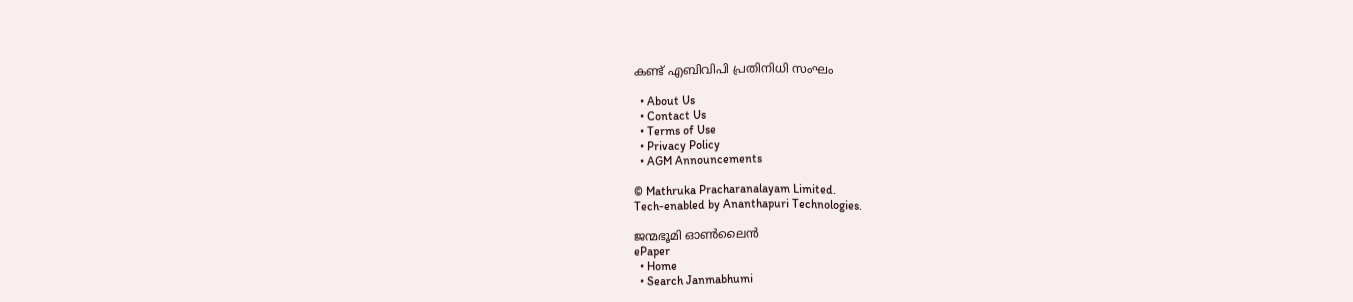കണ്ട് എബിവിപി പ്രതിനിധി സംഘം

  • About Us
  • Contact Us
  • Terms of Use
  • Privacy Policy
  • AGM Announcements

© Mathruka Pracharanalayam Limited.
Tech-enabled by Ananthapuri Technologies.

ജന്മഭൂമി ഓണ്‍ലൈന്‍
ePaper
  • Home
  • Search Janmabhumi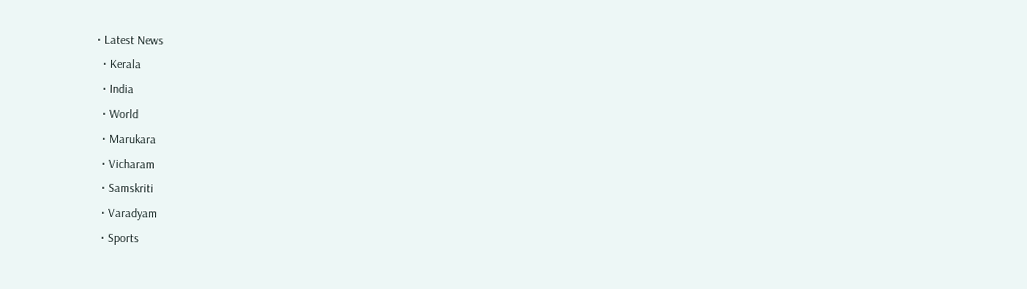• Latest News
  • Kerala
  • India
  • World
  • Marukara
  • Vicharam
  • Samskriti
  • Varadyam
  • Sports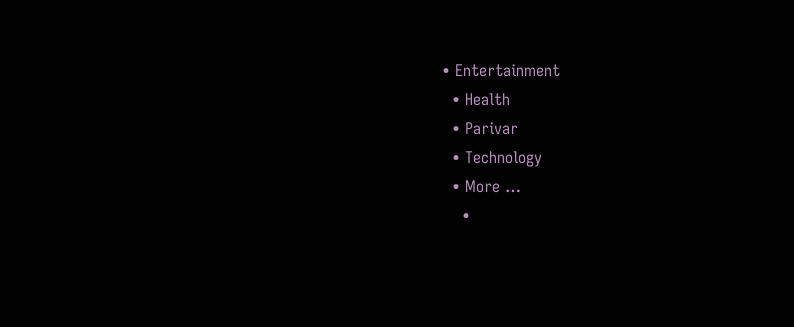• Entertainment
  • Health
  • Parivar
  • Technology
  • More …
    •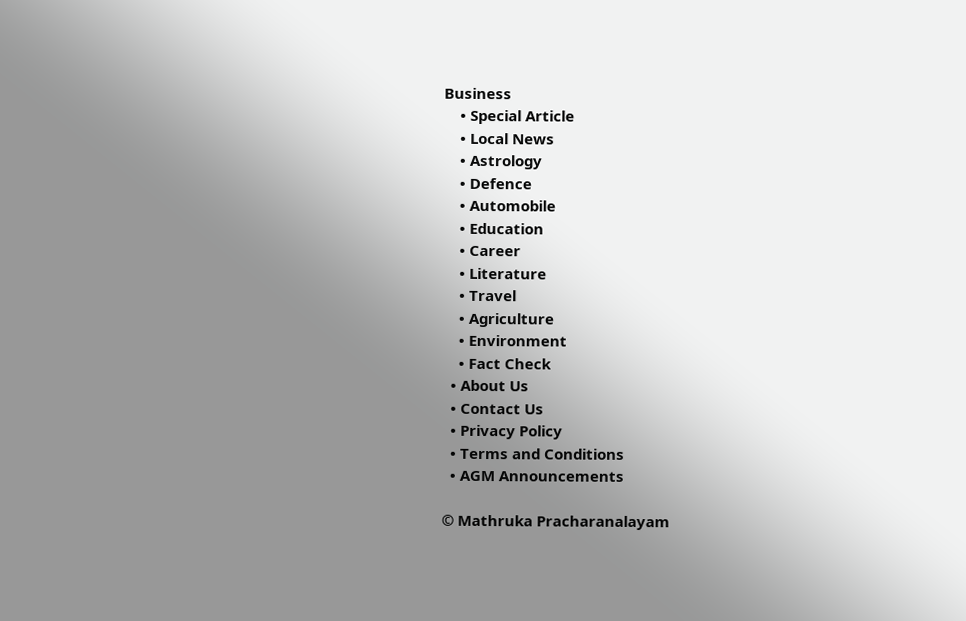Business
    • Special Article
    • Local News
    • Astrology
    • Defence
    • Automobile
    • Education
    • Career
    • Literature
    • Travel
    • Agriculture
    • Environment
    • Fact Check
  • About Us
  • Contact Us
  • Privacy Policy
  • Terms and Conditions
  • AGM Announcements

© Mathruka Pracharanalayam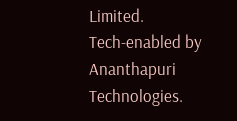Limited.
Tech-enabled by Ananthapuri Technologies.